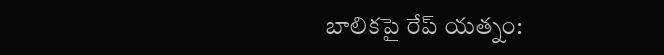బాలికపై రేప్ యత్నం: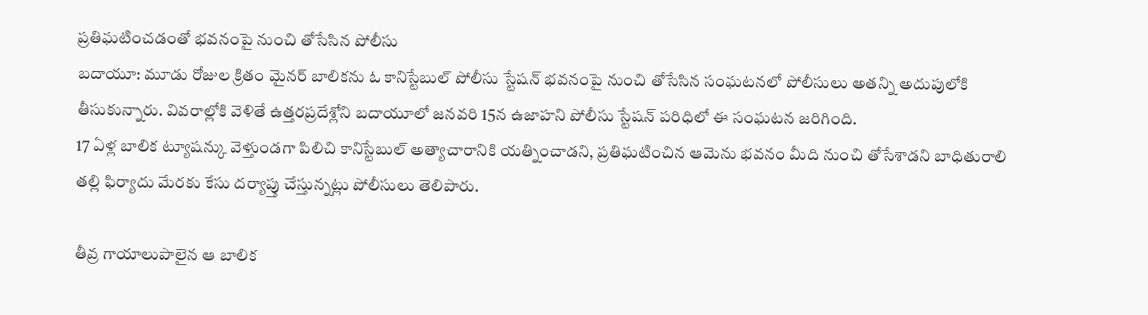ప్రతిఘటించడంతో భవనంపై నుంచి తోసేసిన పోలీసు
బదాయూ: మూడు రోజుల క్రితం మైనర్ బాలికను ఓ కానిస్టేబుల్ పోలీసు స్టేషన్ భవనంపై నుంచి తోసేసిన సంఘటనలో పోలీసులు అతన్ని అదుపులోకి తీసుకున్నారు. వివరాల్లోకి వెళితే ఉత్తరప్రదేశ్లోని బదాయూలో జనవరి 15న ఉజాహని పోలీసు స్టేషన్ పరిధిలో ఈ సంఘటన జరిగింది.
17 ఏళ్ల బాలిక ట్యూషన్కు వెళ్తుండగా పిలిచి కానిస్టేబుల్ అత్యాచారానికి యత్నించాడని, ప్రతిఘటించిన ఆమెను భవనం మీది నుంచి తోసేశాడని బాధితురాలి తల్లి ఫిర్యాదు మేరకు కేసు దర్యాప్తు చేస్తున్నట్లు పోలీసులు తెలిపారు.

తీవ్ర గాయాలుపాలైన ఆ బాలిక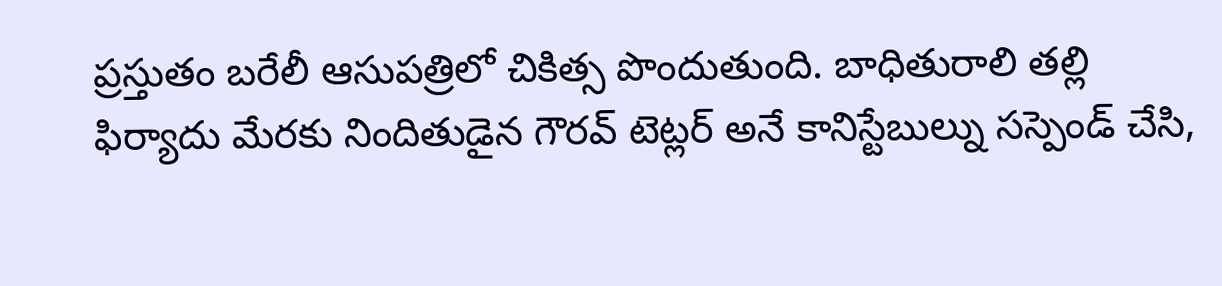ప్రస్తుతం బరేలీ ఆసుపత్రిలో చికిత్స పొందుతుంది. బాధితురాలి తల్లి ఫిర్యాదు మేరకు నిందితుడైన గౌరవ్ టెట్లర్ అనే కానిస్టేబుల్ను సస్పెండ్ చేసి,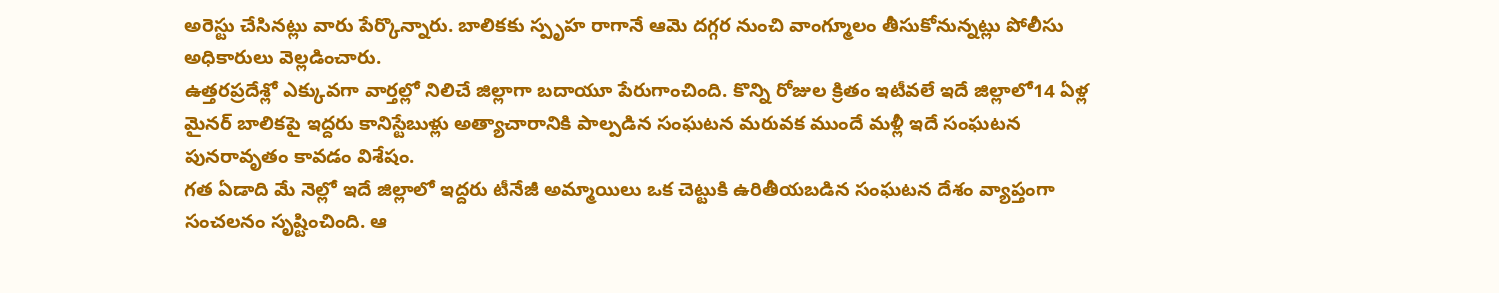అరెస్టు చేసినట్లు వారు పేర్కొన్నారు. బాలికకు స్పృహ రాగానే ఆమె దగ్గర నుంచి వాంగ్మూలం తీసుకోనున్నట్లు పోలీసు అధికారులు వెల్లడించారు.
ఉత్తరప్రదేశ్లో ఎక్కువగా వార్తల్లో నిలిచే జిల్లాగా బదాయూ పేరుగాంచింది. కొన్ని రోజుల క్రితం ఇటీవలే ఇదే జిల్లాలో14 ఏళ్ల మైనర్ బాలికపై ఇద్దరు కానిస్టేబుళ్లు అత్యాచారానికి పాల్పడిన సంఘటన మరువక ముందే మళ్లీ ఇదే సంఘటన పునరావృతం కావడం విశేషం.
గత ఏడాది మే నెల్లో ఇదే జిల్లాలో ఇద్దరు టీనేజీ అమ్మాయిలు ఒక చెట్టుకి ఉరితీయబడిన సంఘటన దేశం వ్యాప్తంగా సంచలనం సృష్టించింది. ఆ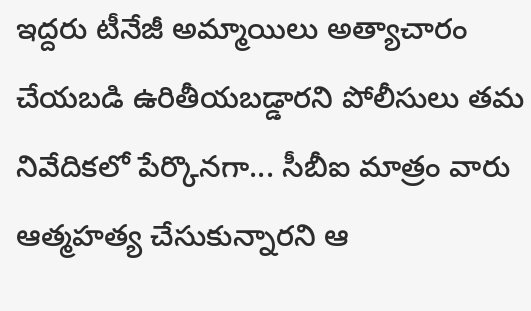ఇద్దరు టీనేజీ అమ్మాయిలు అత్యాచారం చేయబడి ఉరితీయబడ్డారని పోలీసులు తమ నివేదికలో పేర్కొనగా... సీబీఐ మాత్రం వారు ఆత్మహత్య చేసుకున్నారని ఆ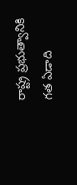రాష్ట్ర ప్రభుత్వానికి గత ఏడాది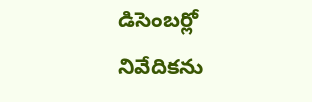డిసెంబర్లో నివేదికను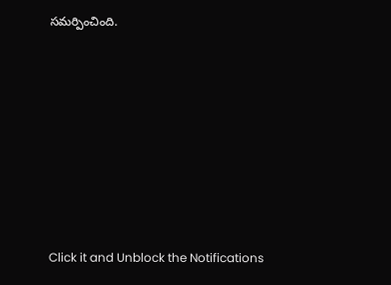సమర్పించింది.












Click it and Unblock the Notifications